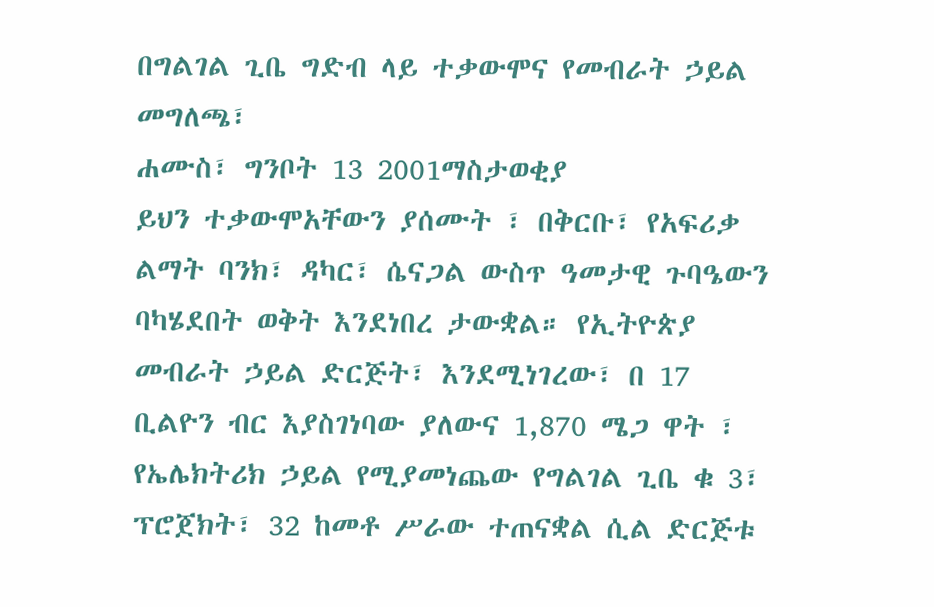በግልገል ጊቤ ግድብ ላይ ተቃውሞና የመብራት ኃይል መግለጫ፣
ሐሙስ፣ ግንቦት 13 2001ማስታወቂያ
ይህን ተቃውሞአቸውን ያሰሙት ፣ በቅርቡ፣ የአፍሪቃ ልማት ባንክ፣ ዳካር፣ ሴናጋል ውስጥ ዓመታዊ ጉባዔውን ባካሄደበት ወቅት እንደነበረ ታውቋል። የኢትዮጵያ መብራት ኃይል ድርጅት፣ እንደሚነገረው፣ በ 17 ቢልዮን ብር እያስገነባው ያለውና 1,870 ሜጋ ዋት ፣ የኤሌክትሪክ ኃይል የሚያመነጨው የግልገል ጊቤ ቁ 3፣ ፕሮጀክት፣ 32 ከመቶ ሥራው ተጠናቋል ሲል ድርጅቱ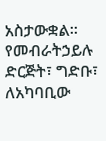አስታውቋል። የመብራትኃይሉ ድርጅት፣ ግድቡ፣ ለአካባቢው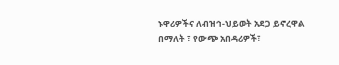ኑዋሪዎችና ለብዝኅ-ህይወት አደጋ ይኖረዋል በማለት ፣ የውጭ አበዳሪዎች፣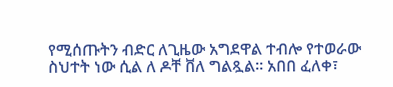የሚሰጡትን ብድር ለጊዜው አግደዋል ተብሎ የተወራው ስህተት ነው ሲል ለ ዶቸ ቨለ ግልጿል። አበበ ፈለቀ፣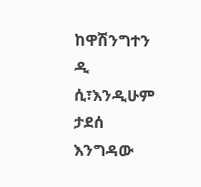ከዋሽንግተን ዲ ሲ፣እንዲሁም ታደሰ እንግዳው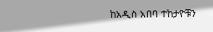ከአዲስ አበባ ተከታዮቹን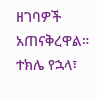ዘገባዎች አጠናቅረዋል።
ተክሌ የኋላ፣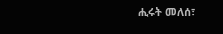ሒሩት መለሰ፣